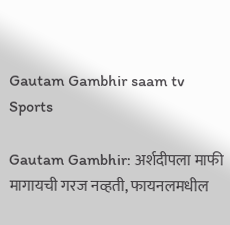Gautam Gambhir saam tv
Sports

Gautam Gambhir: अर्शदीपला माफी मागायची गरज नव्हती, फायनलमधील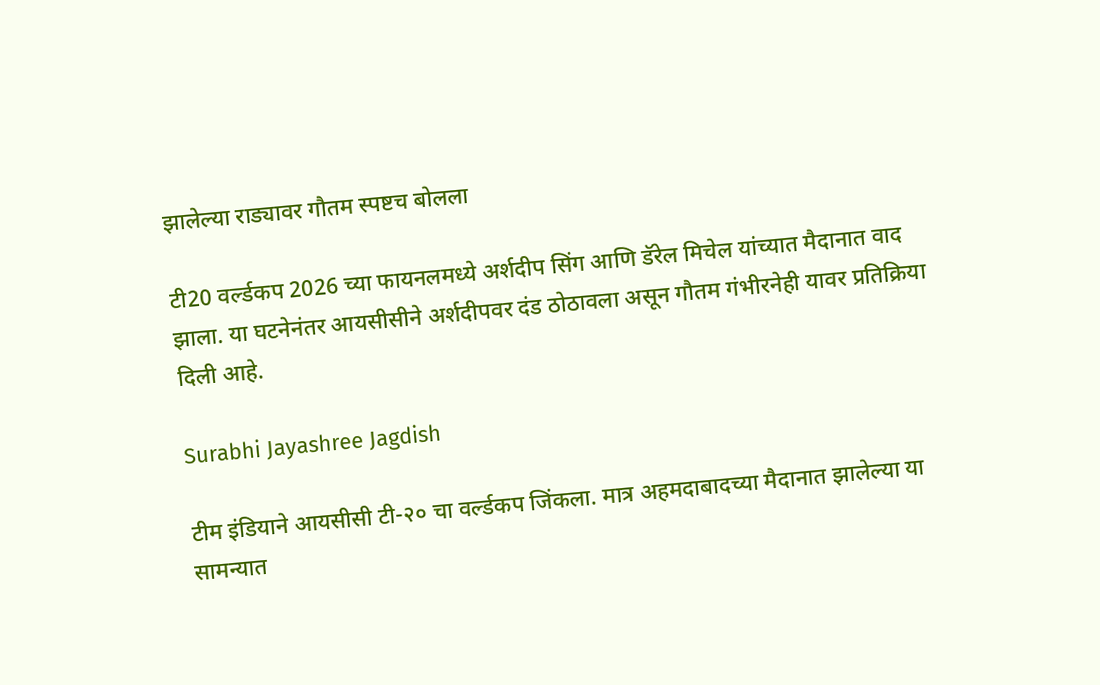झालेल्या राड्यावर गौतम स्पष्टच बोलला

टी20 वर्ल्डकप 2026 च्या फायनलमध्ये अर्शदीप सिंग आणि डॅरेल मिचेल यांच्यात मैदानात वाद झाला. या घटनेनंतर आयसीसीने अर्शदीपवर दंड ठोठावला असून गौतम गंभीरनेही यावर प्रतिक्रिया दिली आहे.

Surabhi Jayashree Jagdish

टीम इंडियाने आयसीसी टी-२० चा वर्ल्डकप जिंकला. मात्र अहमदाबादच्या मैदानात झालेल्या या सामन्यात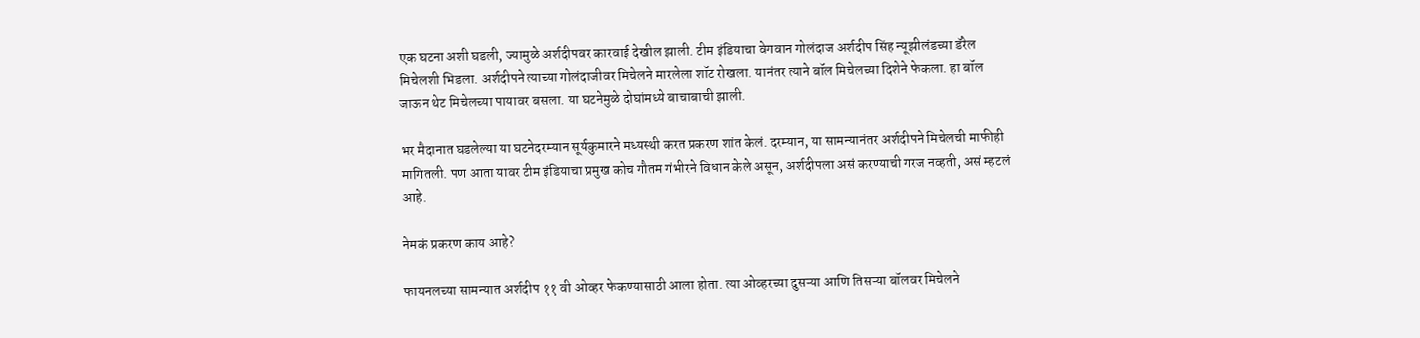एक घटना अशी घडली, ज्यामुळे अर्शदीपवर कारवाई देखील झाली. टीम इंडियाचा वेगवान गोलंदाज अर्शदीप सिंह न्यूझीलंडच्या डॅरेल मिचेलशी भिडला. अर्शदीपने त्याच्या गोलंदाजीवर मिचेलने मारलेला शॉट रोखला. यानंतर त्याने बॉल मिचेलच्या दिशेने फेकला. हा बॉल जाऊन थेट मिचेलच्या पायावर बसला. या घटनेमुळे दोघांमध्ये बाचाबाची झाली.

भर मैदानात घडलेल्या या घटनेदरम्यान सूर्यकुमारने मध्यस्थी करत प्रकरण शांत केलं. दरम्यान, या सामन्यानंतर अर्शदीपने मिचेलची माफीही मागितली. पण आता यावर टीम इंडियाचा प्रमुख कोच गौतम गंभीरने विधान केले असून, अर्शदीपला असं करण्याची गरज नव्हती, असं म्हटलं आहे.

नेमकं प्रकरण काय आहे?

फायनलच्या सामन्यात अर्शदीप ११ वी ओव्हर फेकण्यासाठी आला होता. त्या ओव्हरच्या दुसऱ्या आणि तिसऱ्या बॉलवर मिचेलने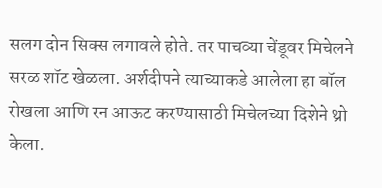सलग दोन सिक्स लगावले होते. तर पाचव्या चेंडूवर मिचेलने सरळ शॉट खेळला. अर्शदीपने त्याच्याकडे आलेला हा बॉल रोखला आणि रन आऊट करण्यासाठी मिचेलच्या दिशेने थ्रो केला.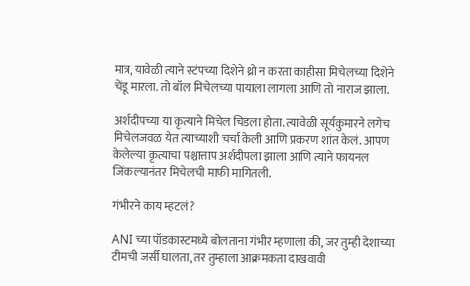मात्र, यावेळी त्याने स्टंपच्या दिशेने थ्रो न करता काहीसा मिचेलच्या दिशेने चेंडू मारला. तो बॉल मिचेलच्या पायाला लागला आणि तो नाराज झाला.

अर्शदीपच्या या कृत्याने मिचेल चिडला होता. त्यावेळी सूर्यकुमारने लगेच मिचेलजवळ येत त्याच्याशी चर्चा केली आणि प्रकरण शांत केलं. आपण केलेल्या कृत्याचा पश्चात्ताप अर्शदीपला झाला आणि त्याने फायनल जिंकल्यानंतर मिचेलची माफी मागितली.

गंभीरने काय म्हटलं?

ANI च्या पॉडकास्टमध्ये बोलताना गंभीर म्हणाला की, जर तुम्ही देशाच्या टीमची जर्सी घालता, तर तुम्हाला आक्रमकता दाखवावी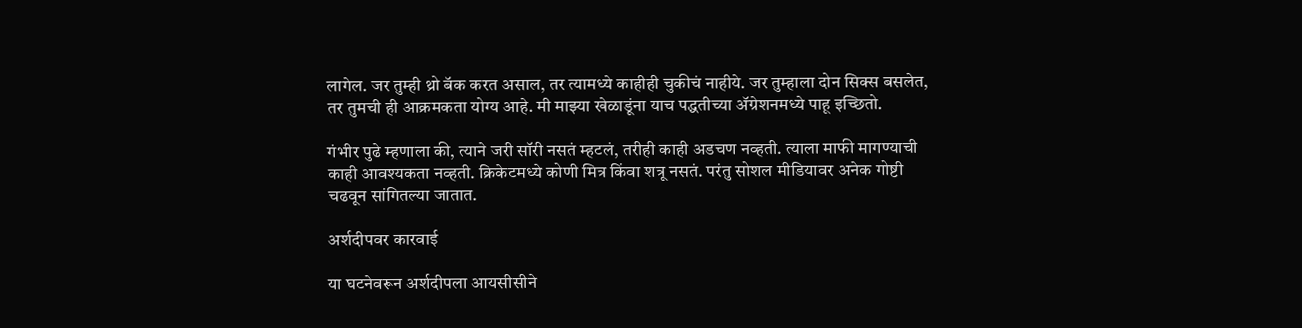लागेल. जर तुम्ही थ्रो बॅक करत असाल, तर त्यामध्ये काहीही चुकीचं नाहीये. जर तुम्हाला दोन सिक्स बसलेत, तर तुमची ही आक्रमकता योग्य आहे. मी माझ्या खेळाडूंना याच पद्धतीच्या ॲग्रेशनमध्ये पाहू इच्छितो.

गंभीर पुढे म्हणाला की, त्याने जरी सॉरी नसतं म्हटलं, तरीही काही अडचण नव्हती. त्याला माफी मागण्याची काही आवश्यकता नव्हती. क्रिकेटमध्ये कोणी मित्र किंवा शत्रू नसतं. परंतु सोशल मीडियावर अनेक गोष्टी चढवून सांगितल्या जातात.

अर्शदीपवर कारवाई

या घटनेवरून अर्शदीपला आयसीसीने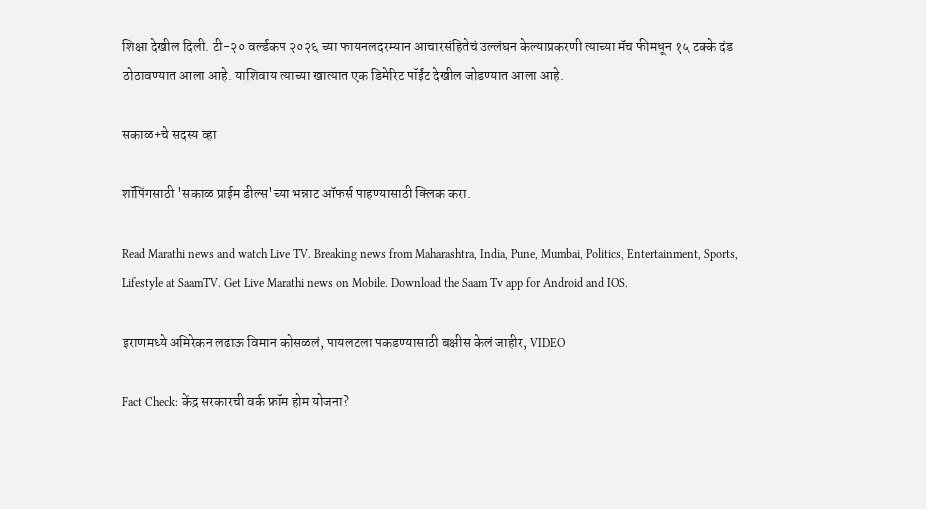शिक्षा देखील दिली. टी-२० वर्ल्डकप २०२६ च्या फायनलदरम्यान आचारसंहितेचं उल्लंघन केल्याप्रकरणी त्याच्या मॅच फीमधून १५ टक्के दंड ठोठावण्यात आला आहे. याशिवाय त्याच्या खात्यात एक डिमेरिट पॉईंट देखील जोडण्यात आला आहे.

सकाळ+चे सदस्य व्हा

शॉपिंगसाठी 'सकाळ प्राईम डील्स'च्या भन्नाट ऑफर्स पाहण्यासाठी क्लिक करा.

Read Marathi news and watch Live TV. Breaking news from Maharashtra, India, Pune, Mumbai, Politics, Entertainment, Sports, Lifestyle at SaamTV. Get Live Marathi news on Mobile. Download the Saam Tv app for Android and IOS.

इराणमध्ये अमिरेकन लढाऊ विमान कोसळलं, पायलटला पकडण्यासाठी बक्षीस केलं जाहीर, VIDEO

Fact Check: केंद्र सरकारची वर्क फ्रॉम होम योजना?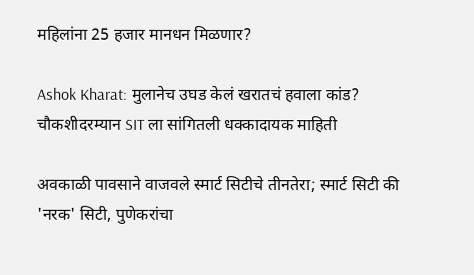महिलांना 25 हजार मानधन मिळणार?

Ashok Kharat: मुलानेच उघड केलं खरातचं हवाला कांड? चौकशीदरम्यान SIT ला सांगितली धक्कादायक माहिती

अवकाळी पावसाने वाजवले स्मार्ट सिटीचे तीनतेरा; स्मार्ट सिटी की 'नरक' सिटी, पुणेकरांचा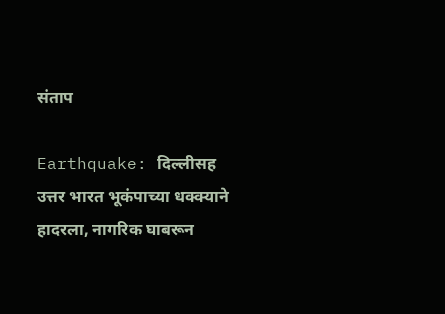संताप

Earthquake: दिल्लीसह उत्तर भारत भूकंपाच्या धक्क्याने हादरला, नागरिक घाबरून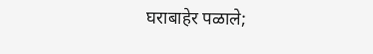घराबाहेर पळाले;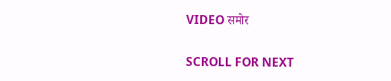VIDEO समोर

SCROLL FOR NEXT